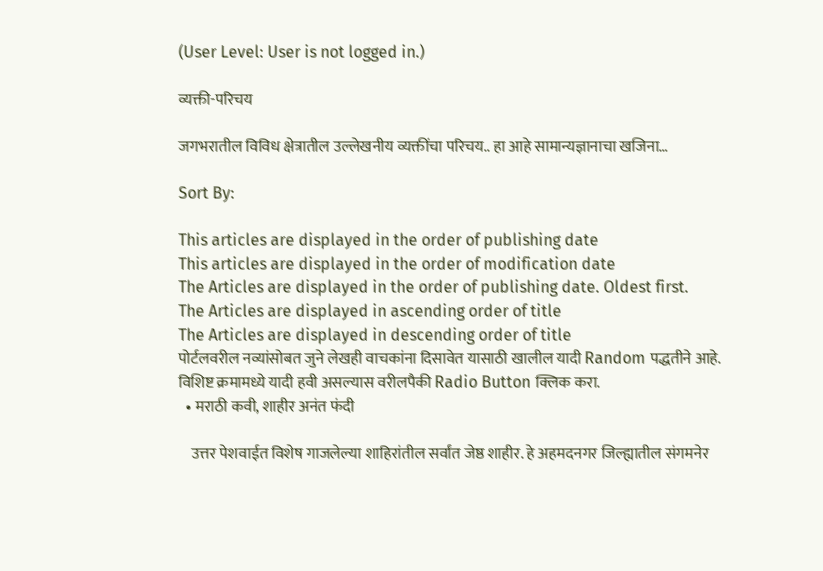(User Level: User is not logged in.)

व्यक्ती-परिचय

जगभरातील विविध क्षेत्रातील उल्लेखनीय व्यक्तींचा परिचय.. हा आहे सामान्यज्ञानाचा खजिना…

Sort By:

This articles are displayed in the order of publishing date
This articles are displayed in the order of modification date
The Articles are displayed in the order of publishing date. Oldest first.
The Articles are displayed in ascending order of title
The Articles are displayed in descending order of title
पोर्टलवरील नव्यांसोबत जुने लेखही वाचकांना दिसावेत यासाठी खालील यादी Random पद्धतीने आहे. विशिष्ट क्रमामध्ये यादी हवी असल्यास वरीलपैकी Radio Button क्लिक करा.
  • मराठी कवी, शाहीर अनंत फंदी

    उत्तर पेशवाईत विशेष गाजलेल्या शाहिरांतील सर्वांत जेष्ठ शाहीर. हे अहमदनगर जिल्ह्यातील संगमनेर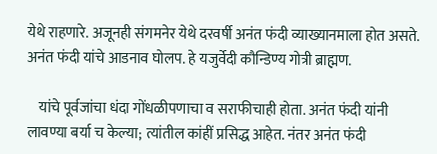येथे राहणारे. अजूनही संगमनेर येथे दरवर्षी अनंत फंदी व्याख्यानमाला होत असते. अनंत फंदी यांचे आडनाव घोलप. हे यजुर्वेदी कौन्डिण्य गोत्री ब्राह्मण.

    यांचे पूर्वजांचा धंदा गोंधळीपणाचा व सराफीचाही होता. अनंत फंदी यांनी लावण्या बर्या च केल्या; त्यांतील कांहीं प्रसिद्ध आहेत. नंतर अनंत फंदी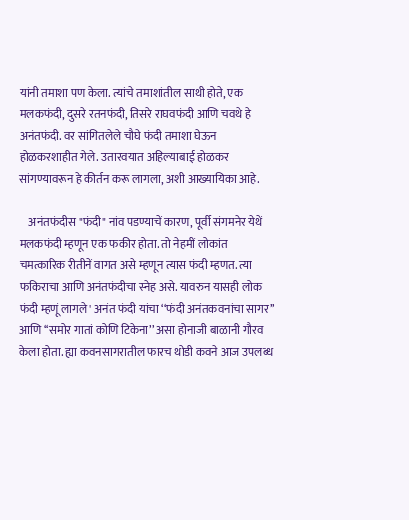यांनी तमाशा पण केला. त्यांचे तमाशांतील साथी होते, एक मलकफंदी, दुसरे रतनफंदी, तिसरे राघवफंदी आणि चवथे हे अनंतफंदी. वर सांगितलेले चौघे फंदी तमाशा घेऊन होळकरशाहीत गेले. उतारवयात अहिल्याबाई होळकर सांगण्यावरून हे कीर्तन करू लागला, अशी आख्यायिका आहे.

    अनंतफंदीस "फंदी" नांव पडण्याचें कारण, पूर्वी संगमनेर येथें मलकफंदी म्हणून एक फकीर होता. तो नेहमीं लोकांत चमत्कारिक रीतीनें वागत असे म्हणून त्यास फंदी म्हणत. त्या फकिराचा आणि अनंतफंदीचा स्नेह असे. यावरुन यासही लोक फंदी म्हणूं लागले' अनंत फंदी यांचा ‘‘फंदी अनंतकवनांचा सागर’’ आणि ‘‘समोर गातां कोणि टिकेना’’ असा होनाजी बाळानी गौरव केला होता. ह्या कवनसागरातील फारच थोडी कवने आज उपलब्ध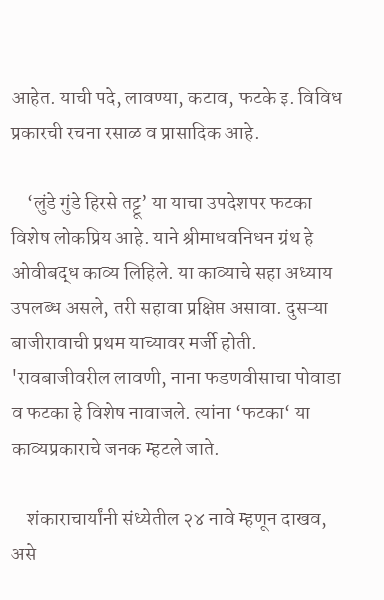आहेत. याची पदे, लावण्या, कटाव, फटके इ. विविध प्रकारची रचना रसाळ व प्रासादिक आहे.

    ‘लुंडे गुंडे हिरसे तट्टू’ या याचा उपदेशपर फटका विशेष लोकप्रिय आहे. याने श्रीमाधवनिधन ग्रंथ हे ओवीबद्ध काव्य लिहिले. या काव्याचे सहा अध्याय उपलब्ध असले, तरी सहावा प्रक्षिप्त असावा. दुसऱ्या बाजीरावाची प्रथम याच्यावर मर्जी होती. 'रावबाजीवरील लावणी, नाना फडणवीसाचा पोवाडा व फटका हे विशेष नावाजले. त्यांना ‘फटका‘ या काव्यप्रकाराचे जनक म्हटले जाते.

    शंकाराचार्यांनी संध्येतील २४ नावे म्हणून दाखव, असे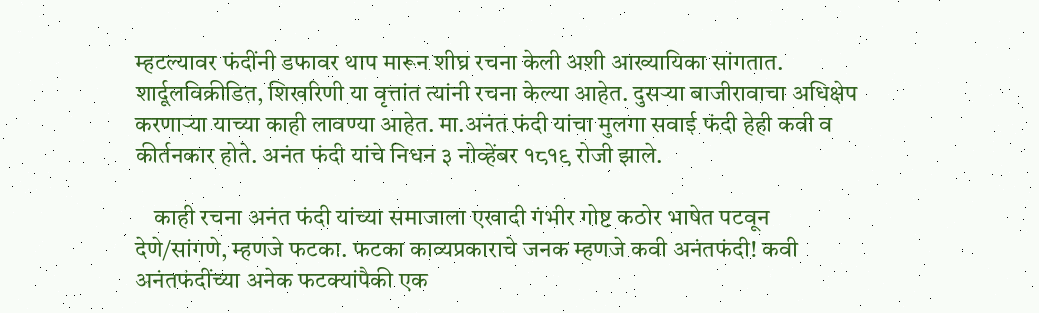म्हटल्यावर फंदींनी डफावर थाप मारून शीघ्र रचना केली अशी आख्यायिका सांगतात. शार्दूलविक्रीडित, शिखरिणी या वृत्तांत त्यांनी रचना केल्या आहेत. दुसऱ्या बाजीरावाचा अधिक्षेप करणाऱ्या याच्या काही लावण्या आहेत. मा.अनंत फंदी यांचा मुलगा सवाई फंदी हेही कवी व कीर्तनकार होते. अनंत फंदी यांचे निधन ३ नोव्हेंबर १८१९ रोजी झाले.

    काही रचना अनंत फंदी यांच्या समाजाला एखादी गंभीर गोष्ट कठोर भाषेत पटवून देणे/सांगणे, म्हणजे फटका. फटका काव्यप्रकाराचे जनक म्हणजे कवी अनंतफंदी! कवी अनंतफंदींच्या अनेक फटक्यांपैकी एक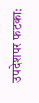उपदेशपर फटका: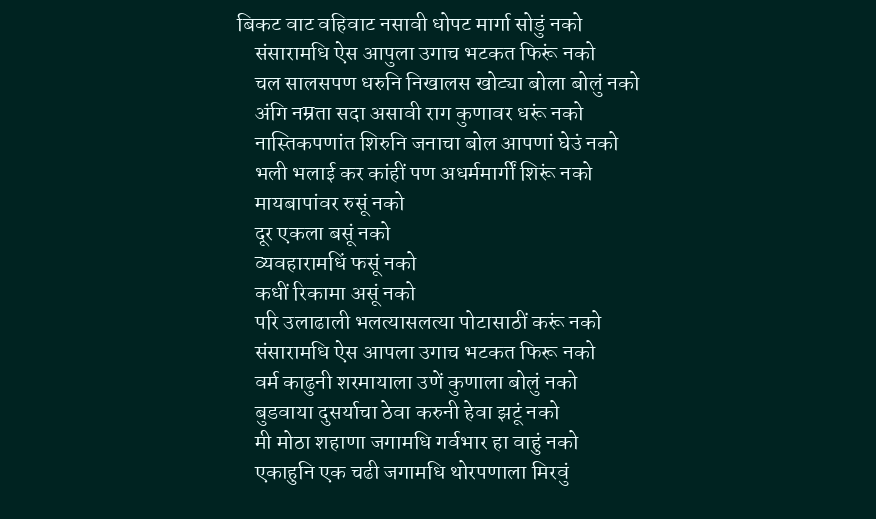बिकट वाट वहिवाट नसावी धोपट मार्गा सोडुं नको
    संसारामधि ऐस आपुला उगाच भटकत फिरूं नको
    चल सालसपण धरुनि निखालस खोट्या बोला बोलुं नको
    अंगि नम्रता सदा असावी राग कुणावर धरूं नको
    नास्तिकपणांत शिरुनि जनाचा बोल आपणां घेउं नको
    भली भलाई कर कांहीं पण अधर्ममार्गीं शिरूं नको
    मायबापांवर रुसूं नको
    दूर एकला बसूं नको
    व्यवहारामधिं फसूं नको
    कधीं रिकामा असूं नको
    परि उलाढाली भलत्यासलत्या पोटासाठीं करूं नको
    संसारामधि ऐस आपला उगाच भटकत फिरू नको
    वर्म काढुनी शरमायाला उणें कुणाला बोलुं नको
    बुडवाया दुसर्याचा ठेवा करुनी हेवा झटूं नको
    मी मोठा शहाणा जगामधि गर्वभार हा वाहुं नको
    एकाहुनि एक चढी जगामधि थोरपणाला मिरवुं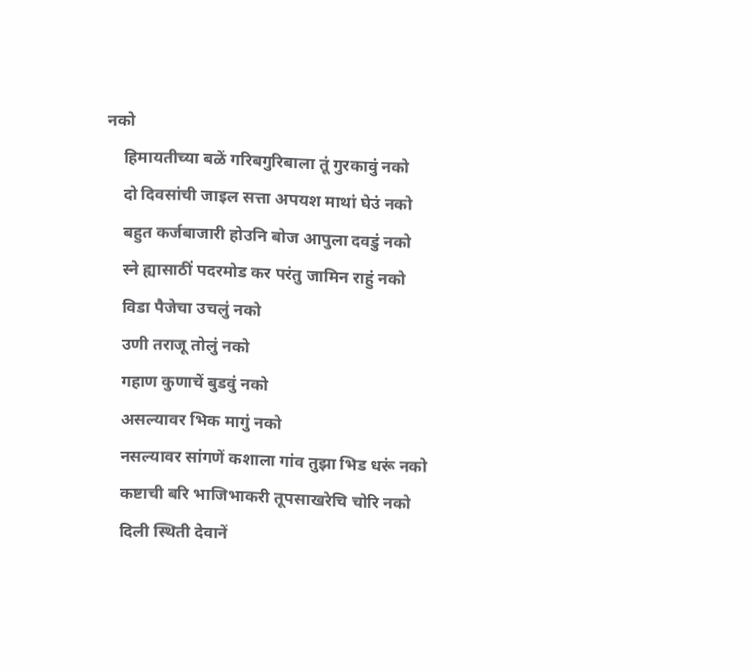नको
    हिमायतीच्या बळें गरिबगुरिबाला तूं गुरकावुं नको
    दो दिवसांची जाइल सत्ता अपयश माथां घेउं नको
    बहुत कर्जबाजारी हो‍उनि बोज आपुला दवडुं नको
    स्ने ह्यासाठीं पदरमोड कर परंतु जामिन राहुं नको
    विडा पैजेचा उचलुं नको
    उणी तराजू तोलुं नको
    गहाण कुणाचें बुडवुं नको
    असल्यावर भिक मागुं नको
    नसल्यावर सांगणें कशाला गांव तुझा भिड धरूं नको
    कष्टाची बरि भाजिभाकरी तूपसाखरेचि चोरि नको
    दिली स्थिती देवानें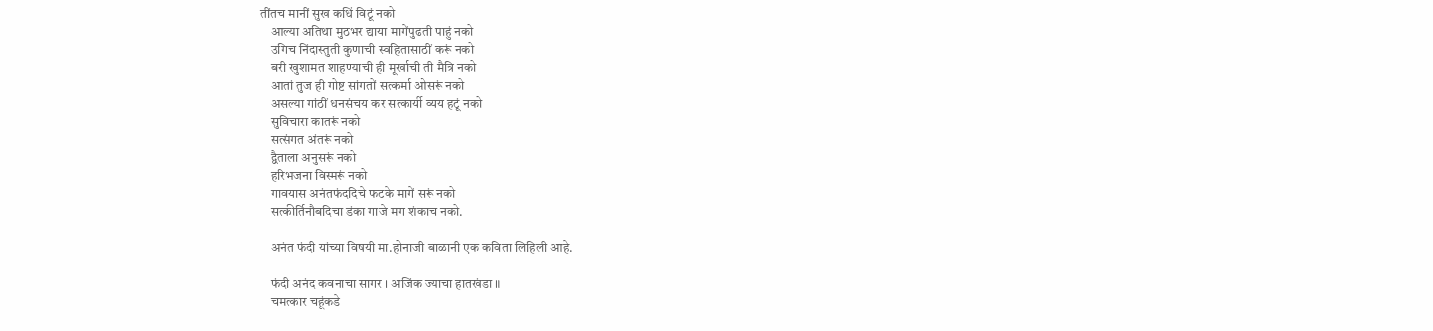तींतच मानीं सुख कधिं विटूं नको
    आल्या अतिथा मुठभर द्याया मागेंपुढती पाहुं नको
    उगिच निंदास्तुती कुणाची स्वहितासाठीं करूं नको
    बरी खुशामत शाहण्याची ही मूर्खाची ती मैत्रि नको
    आतां तुज ही गोष्ट सांगतों सत्कर्मा ओसरूं नको
    असल्या गांठीं धनसंचय कर सत्कार्यी व्यय हटूं नको
    सुविचारा कातरूं नको
    सत्संगत अंतरूं नको
    द्वैताला अनुसरूं नको
    हरिभजना विस्मरूं नको
    गावयास अनंतफंददिचे फटके मागें सरूं नको
    सत्कीर्तिनौबदिचा डंका गाजे मग शंकाच नको.

    अनंत फंदी यांच्या विषयी मा.होनाजी बाळानी एक कविता लिहिली आहे.

    फंदी अनंद कवनाचा सागर । अजिंक ज्याचा हातखंडा ॥
    चमत्कार चहूंकडे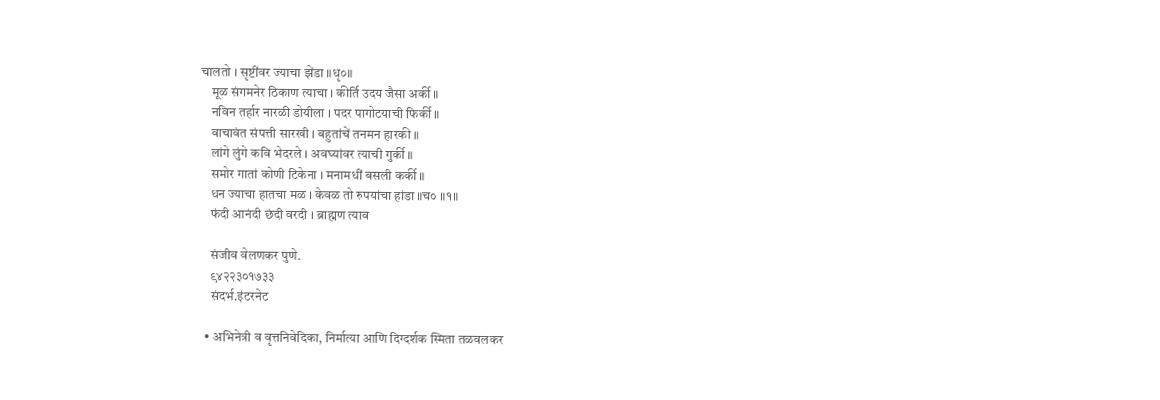चालतो । सृष्टींवर ज्याचा झेंडा ॥धृ०॥
    मूळ संगमनेर ठिकाण त्याचा । कीर्ति उदय जैसा अर्की ॥
    नविन तर्हार नारळी डोयीला । पदर पागोटयाची फिर्की ॥
    वाचावंत संपत्ती सारखी । बहुतांचें तनमन हारकी ॥
    लांगे लुंगे कवि भेदरले । अवघ्यांवर त्याची गुर्की ॥
    समोर गातां कोणी टिकेना । मनामधीं बसली कर्की ॥
    धन ज्याचा हातचा मळ । केवळ तो रुपयांचा हांडा ॥च० ॥१॥
    फंदी आनंदी छंदी वरदी । ब्राह्मण त्याव

    संजीव वेलणकर पुणे.
    ९४२२३०१७३३
    संदर्भ.इंटरनेट

  • अभिनेत्री व वृत्तनिवेदिका, निर्मात्या आणि दिग्दर्शक स्मिता तळवलकर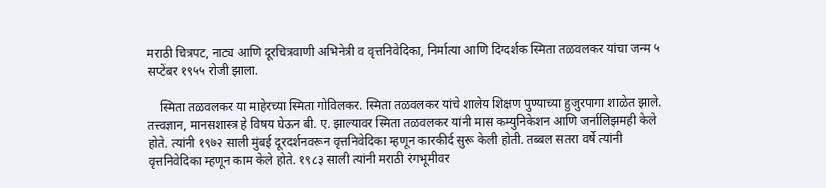मराठी चित्रपट, नाट्य आणि दूरचित्रवाणी अभिनेत्री व वृत्तनिवेदिका, निर्मात्या आणि दिग्दर्शक स्मिता तळवलकर यांचा जन्म ५ सप्टेंबर १९५५ रोजी झाला.

    स्मिता तळवलकर या माहेरच्या स्मिता गोविलकर. स्मिता तळवलकर यांचे शालेय शिक्षण पुण्याच्या हुजुरपागा शाळेत झाले. तत्त्वज्ञान, मानसशास्त्र हे विषय घेऊन बी. ए. झाल्यावर स्मिता तळवलकर यांनी मास कम्युनिकेशन आणि जर्नालिझमही केले होते. त्यांनी १९७२ साली मुंबई दूरदर्शनवरून वृत्तनिवेदिका म्हणून कारकीर्द सुरू केली होती. तब्बल सतरा वर्षे त्यांनी वृत्तनिवेदिका म्हणून काम केले होते. १९८३ साली त्यांनी मराठी रंगभूमीवर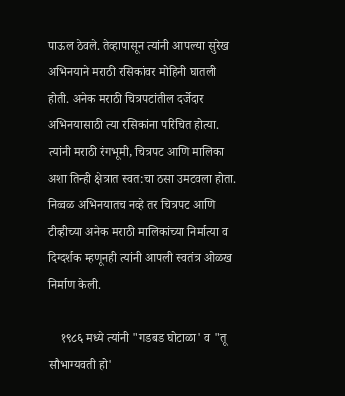पाऊल ठेवले. तेव्हापासून त्यांनी आपल्या सुरेख अभिनयाने मराठी रसिकांवर मोहिनी घातली होती. अनेक मराठी चित्रपटांतील दर्जेदार अभिनयासाठी त्या रसिकांना परिचित होत्या. त्यांनी मराठी रंगभूमी, चित्रपट आणि मालिका अशा तिन्ही क्षेत्रात स्वत:चा ठसा उमटवला होता. निव्वळ अभिनयातच नव्हे तर चित्रपट आणि टीव्हीच्या अनेक मराठी मालिकांच्या निर्मात्या व दिग्दर्शक म्हणूनही त्यांनी आपली स्वतंत्र ओळख निर्माण केली.

    १९८६ मध्ये त्यांनी "गडबड घोटाळा' व "तू सौभाग्यवती हो'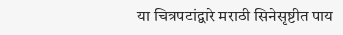या चित्रपटांद्वारे मराठी सिनेसृष्टीत पाय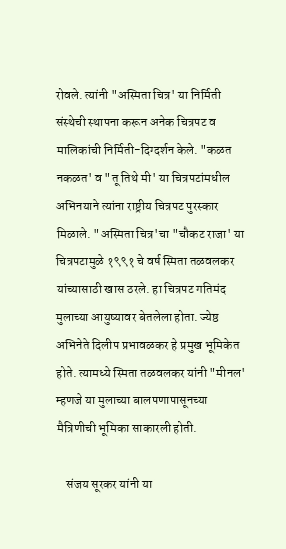रोवले. त्यांनी "अस्मिता चित्र' या निर्मिती संस्थेची स्थापना करून अनेक चित्रपट व मालिकांची निर्मिती-दिग्दर्शन केले. "कळत नकळत' व "तू तिथे मी' या चित्रपटांमधील अभिनयाने त्यांना राष्ट्रीय चित्रपट पुरस्कार मिळाले. "अस्मिता चित्र'चा "चौकट राजा' या चित्रपटामुळे १९९१ चे वर्ष स्मिता तळवलकर यांच्यासाठी खास ठरले. हा चित्रपट गतिमंद मुलाच्या आयुष्यावर बेतलेला होता. ज्येष्ठ अभिनेते दिलीप प्रभावळकर हे प्रमुख भूमिकेत होते. त्यामध्ये स्मिता तळवलकर यांनी "मीनल' म्हणजे या मुलाच्या बालपणापासूनच्या मैत्रिणीची भूमिका साकारली होती.

    संजय सूरकर यांनी या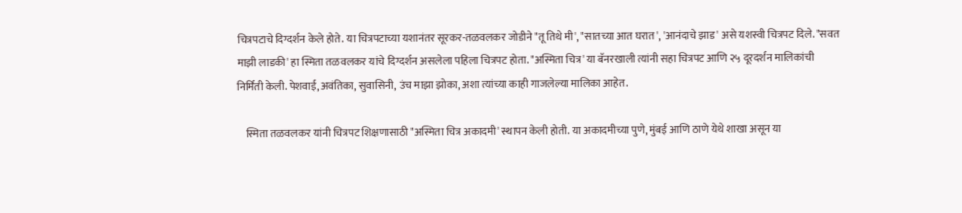चित्रपटाचे दिग्दर्शन केले होते. या चित्रपटाच्या यशानंतर सूरकर-तळवलकर जोडीने "तू तिथे मी', "सातच्या आत घरात', 'आनंदाचे झाड' असे यशस्वी चित्रपट दिले. "सवत माझी लाडकी' हा स्मिता तळवलकर यांचे दिग्दर्शन असलेला पहिला चित्रपट होता. "अस्मिता चित्र' या बॅनरखाली त्यांनी सहा चित्रपट आणि २५ दूरदर्शन मालिकांची निर्मिती केली. पेशवाई, अवंतिका, सुवासिनी, उंच माझा झोका, अशा त्यांच्या काही गाजलेल्या मालिका आहेत.

    स्मिता तळवलकर यांनी चित्रपट शिक्षणासाठी "अस्मिता चित्र अकादमी' स्थापन केली होती. या अकादमीच्या पुणे, मुंबई आणि ठाणे येथे शाखा असून या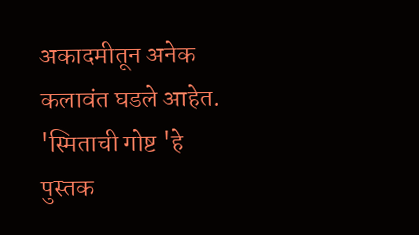अकादमीतून अनेक कलावंत घडले आहेत. 'स्मिताची गोष्ट 'हे पुस्तक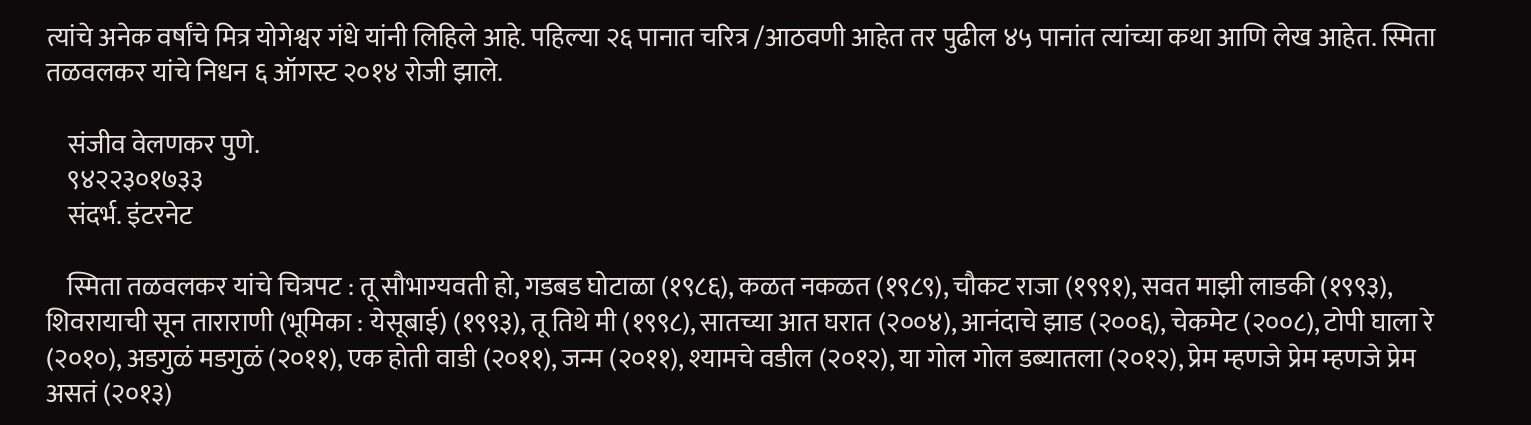त्यांचे अनेक वर्षांचे मित्र योगेश्वर गंधे यांनी लिहिले आहे. पहिल्या २६ पानात चरित्र /आठवणी आहेत तर पुढील ४५ पानांत त्यांच्या कथा आणि लेख आहेत. स्मिता तळवलकर यांचे निधन ६ ऑगस्ट २०१४ रोजी झाले.

    संजीव वेलणकर पुणे.
    ९४२२३०१७३३
    संदर्भ. इंटरनेट

    स्मिता तळवलकर यांचे चित्रपट : तू सौभाग्यवती हो, गडबड घोटाळा (१९८६), कळत नकळत (१९८९), चौकट राजा (१९९१), सवत माझी लाडकी (१९९३), शिवरायाची सून ताराराणी (भूमिका : येसूबाई) (१९९३), तू तिथे मी (१९९८), सातच्या आत घरात (२००४), आनंदाचे झाड (२००६), चेकमेट (२००८), टोपी घाला रे (२०१०), अडगुळं मडगुळं (२०११), एक होती वाडी (२०११), जन्म (२०११), श्यामचे वडील (२०१२), या गोल गोल डब्यातला (२०१२), प्रेम म्हणजे प्रेम म्हणजे प्रेम असतं (२०१३)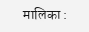मालिका :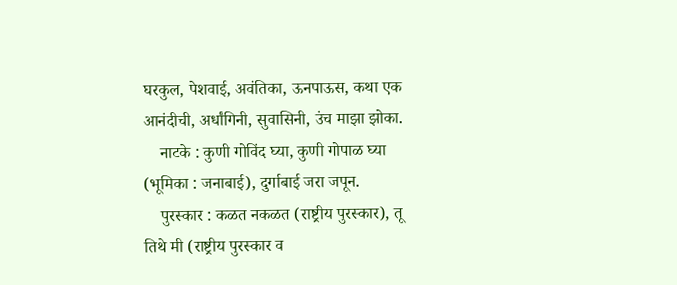घरकुल, पेशवाई, अवंतिका, ऊनपाऊस, कथा एक आनंदीची, अर्धांगिनी, सुवासिनी, उंच माझा झोका.
    नाटके : कुणी गोविंद घ्या, कुणी गोपाळ घ्या (भूमिका : जनाबाई), दुर्गाबाई जरा जपून.
    पुरस्कार : कळत नकळत (राष्ट्रीय पुरस्कार), तू तिथे मी (राष्ट्रीय पुरस्कार व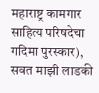महाराष्ट्र कामगार साहित्य परिषदेचा गदिमा पुरस्कार), सवत माझी लाडकी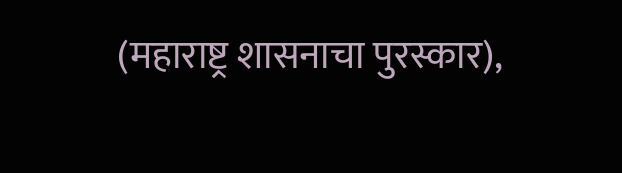(महाराष्ट्र शासनाचा पुरस्कार),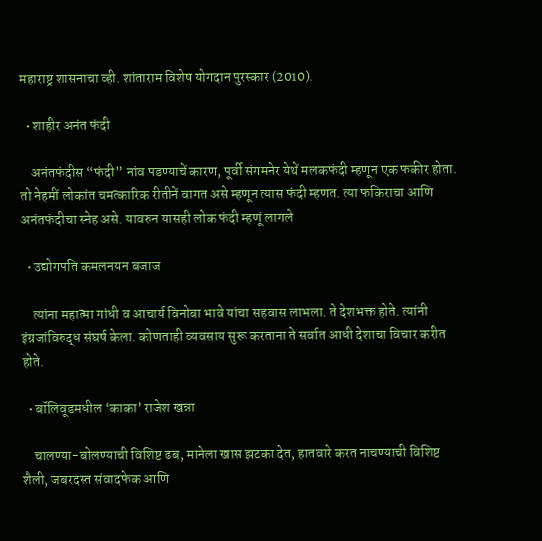महाराष्ट्र शासनाचा व्ही. शांताराम विशेष योगदान पुरस्कार (2010).

  • शाहीर अनंत फंदी

    अनंतफंदीस “फंदी” नांव पडण्याचें कारण, पूर्वी संगमनेर येथें मलकफंदी म्हणून एक फकीर होता. तो नेहमीं लोकांत चमत्कारिक रीतीनें वागत असे म्हणून त्यास फंदी म्हणत. त्या फकिराचा आणि अनंतफंदीचा स्नेह असे. यावरुन यासही लोक फंदी म्हणूं लागले

  • उद्योगपति कमलनयन बजाज

    त्यांना महात्मा गांधी व आचार्य विनोबा भावे यांचा सहवास लाभला. ते देशभक्त होते. त्यांनी इंग्रजांविरुद्ध संघर्ष केला. कोणताही व्यवसाय सुरू करताना ते सर्वात आधी देशाचा विचार करीत होते.

  • बॉलिवूडमधील ‘काका’ राजेश खन्ना

    चालण्या-बोलण्याची विशिष्ट ढब, मानेला खास झटका देत, हातवारे करत नाचण्याची विशिष्ट शैली, जबरदस्त संवादफेक आणि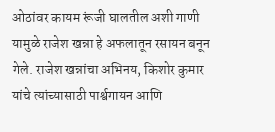ओठांवर कायम रूंजी घालतील अशी गाणी यामुळे राजेश खन्ना हे अफलातून रसायन बनून गेले. राजेश खन्नांचा अभिनय, किशोर कुमार यांचे त्यांच्यासाठी पार्श्वगायन आणि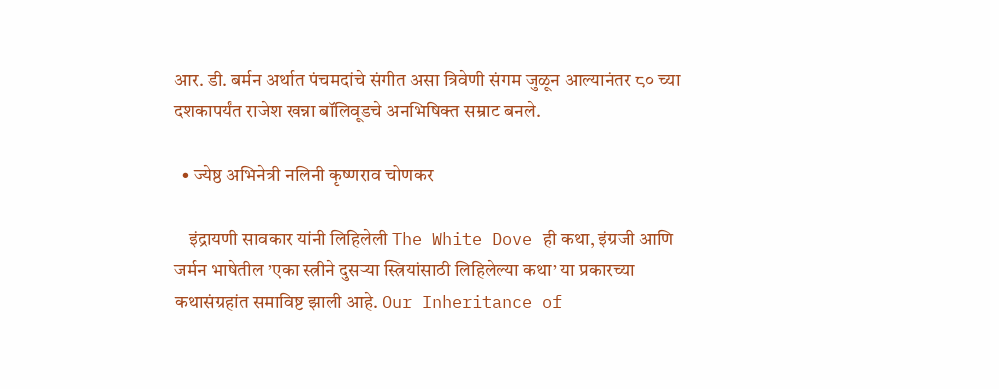आर. डी. बर्मन अर्थात पंचमदांचे संगीत असा त्रिवेणी संगम जुळून आल्यानंतर ८० च्या दशकापर्यंत राजेश खन्ना बॉलिवूडचे अनभिषिक्त सम्राट बनले.

  • ज्येष्ठ अभिनेत्री नलिनी कृष्णराव चोणकर

    इंद्रायणी सावकार यांनी लिहिलेली The White Dove ही कथा, इंग्रजी आणि जर्मन भाषेतील ’एका स्त्रीने दुसऱ्या स्त्रियांसाठी लिहिलेल्या कथा’ या प्रकारच्या कथासंग्रहांत समाविष्ट झाली आहे. Our Inheritance of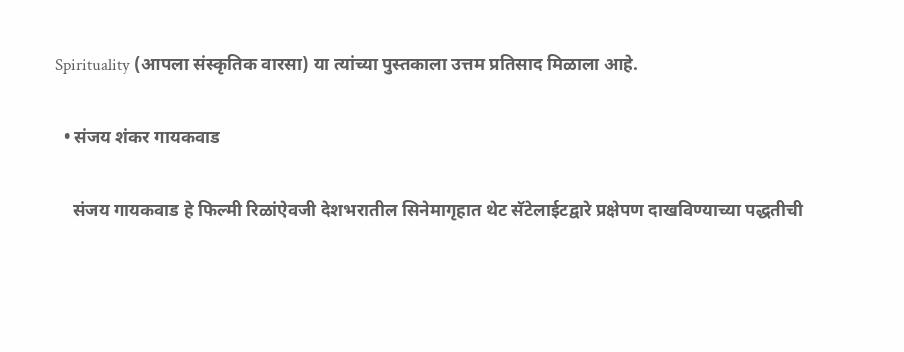Spirituality (आपला संस्कृतिक वारसा) या त्यांच्या पुस्तकाला उत्तम प्रतिसाद मिळाला आहे.

  • संजय शंकर गायकवाड

    संजय गायकवाड हे फिल्मी रिळांऐवजी देशभरातील सिनेमागृहात थेट सॅटेलाईटद्वारे प्रक्षेपण दाखविण्याच्या पद्धतीची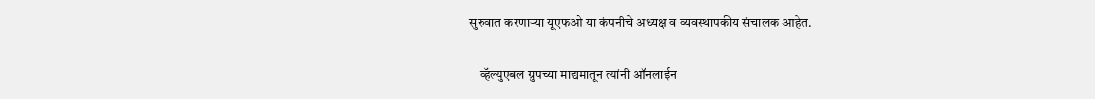सुरुवात करणाऱ्या यूएफओ या कंपनीचे अध्यक्ष व व्यवस्थापकीय संचालक आहेत.

    व्हॅल्युएबल ग्रुपच्या माद्यमातून त्यांनी ऑनलाईन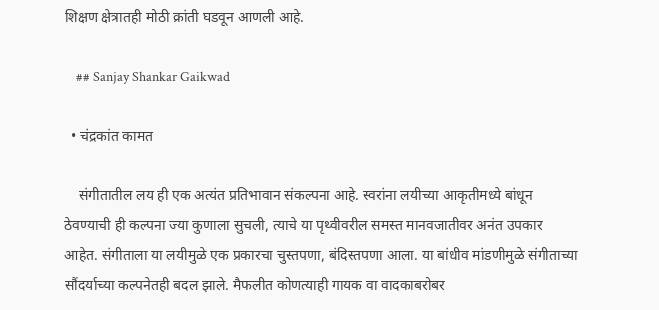शिक्षण क्षेत्रातही मोठी क्रांती घडवून आणली आहे.

    ## Sanjay Shankar Gaikwad

  • चंद्रकांत कामत

    संगीतातील लय ही एक अत्यंत प्रतिभावान संकल्पना आहे. स्वरांना लयीच्या आकृतीमध्ये बांधून ठेवण्याची ही कल्पना ज्या कुणाला सुचली, त्याचे या पृथ्वीवरील समस्त मानवजातीवर अनंत उपकार आहेत. संगीताला या लयीमुळे एक प्रकारचा चुस्तपणा, बंदिस्तपणा आला. या बांधीव मांडणीमुळे संगीताच्या सौंदर्याच्या कल्पनेतही बदल झाले. मैफलीत कोणत्याही गायक वा वादकाबरोबर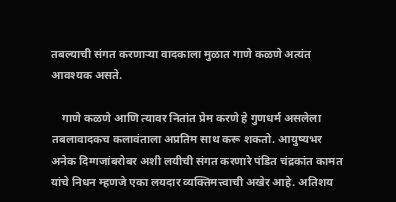तबल्याची संगत करणाऱ्या वादकाला मुळात गाणे कळणे अत्यंत आवश्यक असते.

    गाणे कळणे आणि त्यावर नितांत प्रेम करणे हे गुणधर्म असलेला तबलावादकच कलावंताला अप्रतिम साथ करू शकतो. आयुष्यभर अनेक दिग्गजांबरोबर अशी लयीची संगत करणारे पंडित चंद्रकांत कामत यांचे निधन म्हणजे एका लयदार व्यक्तिमत्त्वाची अखेर आहे. अतिशय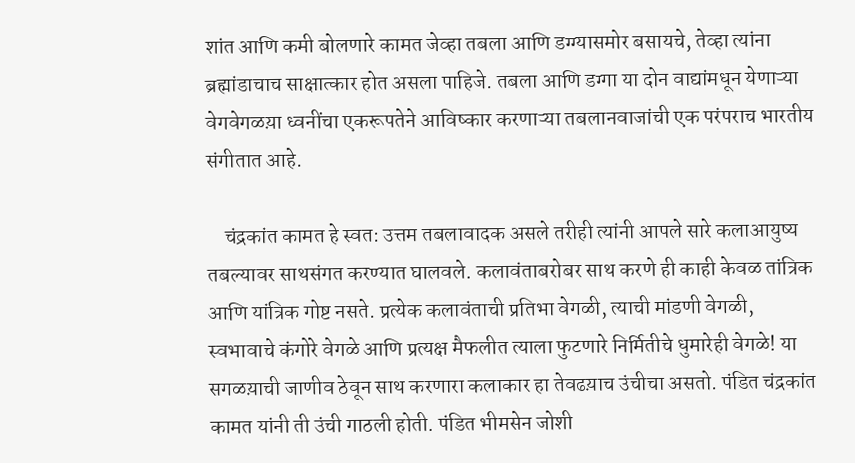शांत आणि कमी बोलणारे कामत जेव्हा तबला आणि डग्ग्यासमोर बसायचे, तेव्हा त्यांना ब्रह्मांडाचाच साक्षात्कार होत असला पाहिजे. तबला आणि डग्गा या दोन वाद्यांमधून येणाऱ्या वेगवेगळय़ा ध्वनींचा एकरूपतेने आविष्कार करणाऱ्या तबलानवाजांची एक परंपराच भारतीय संगीतात आहे.

    चंद्रकांत कामत हे स्वत: उत्तम तबलावादक असले तरीही त्यांनी आपले सारे कलाआयुष्य तबल्यावर साथसंगत करण्यात घालवले. कलावंताबरोबर साथ करणे ही काही केवळ तांत्रिक आणि यांत्रिक गोष्ट नसते. प्रत्येक कलावंताची प्रतिभा वेगळी, त्याची मांडणी वेगळी, स्वभावाचे कंगोरे वेगळे आणि प्रत्यक्ष मैफलीत त्याला फुटणारे निर्मितीचे धुमारेही वेगळे! या सगळय़ाची जाणीव ठेवून साथ करणारा कलाकार हा तेवढय़ाच उंचीचा असतो. पंडित चंद्रकांत कामत यांनी ती उंची गाठली होती. पंडित भीमसेन जोशी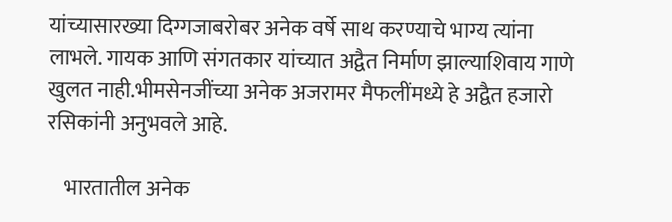यांच्यासारख्या दिग्गजाबरोबर अनेक वर्षे साथ करण्याचे भाग्य त्यांना लाभले. गायक आणि संगतकार यांच्यात अद्वैत निर्माण झाल्याशिवाय गाणे खुलत नाही.भीमसेनजींच्या अनेक अजरामर मैफलींमध्ये हे अद्वैत हजारो रसिकांनी अनुभवले आहे.

    भारतातील अनेक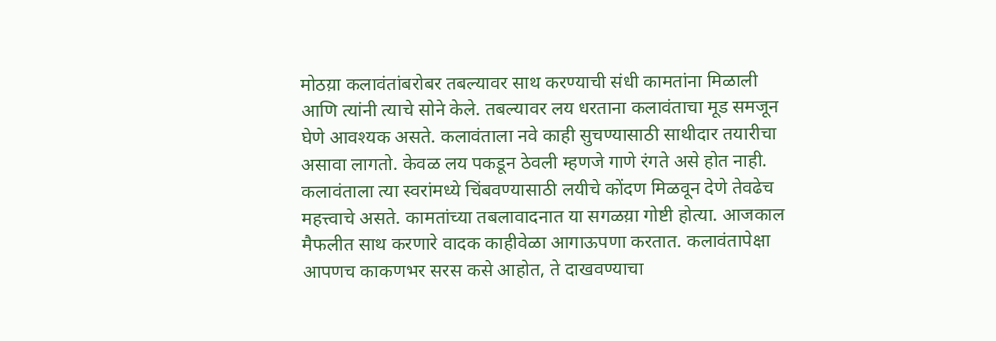मोठय़ा कलावंतांबरोबर तबल्यावर साथ करण्याची संधी कामतांना मिळाली आणि त्यांनी त्याचे सोने केले. तबल्यावर लय धरताना कलावंताचा मूड समजून घेणे आवश्यक असते. कलावंताला नवे काही सुचण्यासाठी साथीदार तयारीचा असावा लागतो. केवळ लय पकडून ठेवली म्हणजे गाणे रंगते असे होत नाही. कलावंताला त्या स्वरांमध्ये चिंबवण्यासाठी लयीचे कोंदण मिळवून देणे तेवढेच महत्त्वाचे असते. कामतांच्या तबलावादनात या सगळय़ा गोष्टी होत्या. आजकाल मैफलीत साथ करणारे वादक काहीवेळा आगाऊपणा करतात. कलावंतापेक्षा आपणच काकणभर सरस कसे आहोत, ते दाखवण्याचा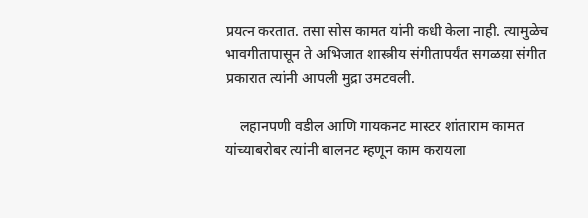प्रयत्न करतात. तसा सोस कामत यांनी कधी केला नाही. त्यामुळेच भावगीतापासून ते अभिजात शास्त्रीय संगीतापर्यंत सगळय़ा संगीत प्रकारात त्यांनी आपली मुद्रा उमटवली.

    लहानपणी वडील आणि गायकनट मास्टर शांताराम कामत यांच्याबरोबर त्यांनी बालनट म्हणून काम करायला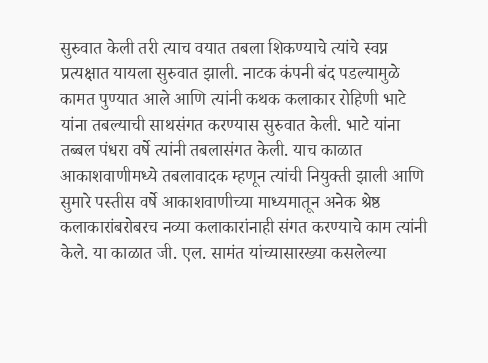सुरुवात केली तरी त्याच वयात तबला शिकण्याचे त्यांचे स्वप्न प्रत्यक्षात यायला सुरुवात झाली. नाटक कंपनी बंद पडल्यामुळे कामत पुण्यात आले आणि त्यांनी कथक कलाकार रोहिणी भाटे यांना तबल्याची साथसंगत करण्यास सुरुवात केली. भाटे यांना तब्बल पंधरा वर्षे त्यांनी तबलासंगत केली. याच काळात आकाशवाणीमध्ये तबलावादक म्हणून त्यांची नियुक्ती झाली आणि सुमारे पस्तीस वर्षे आकाशवाणीच्या माध्यमातून अनेक श्रेष्ठ कलाकारांबरोबरच नव्या कलाकारांनाही संगत करण्याचे काम त्यांनी केले. या काळात जी. एल. सामंत यांच्यासारख्या कसलेल्या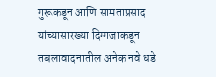गुरूकडून आणि सामताप्रसाद यांच्यासारख्या दिग्गजाकडून तबलावादनातील अनेक नवे धडे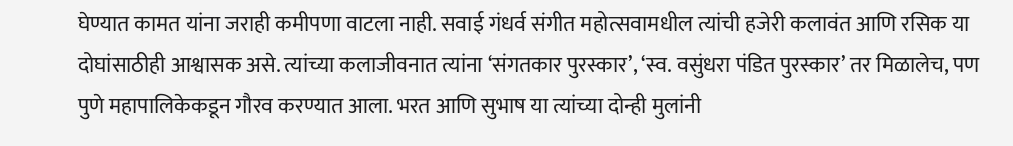घेण्यात कामत यांना जराही कमीपणा वाटला नाही. सवाई गंधर्व संगीत महोत्सवामधील त्यांची हजेरी कलावंत आणि रसिक या दोघांसाठीही आश्वासक असे. त्यांच्या कलाजीवनात त्यांना ‘संगतकार पुरस्कार’, ‘स्व. वसुंधरा पंडित पुरस्कार’ तर मिळालेच, पण पुणे महापालिकेकडून गौरव करण्यात आला. भरत आणि सुभाष या त्यांच्या दोन्ही मुलांनी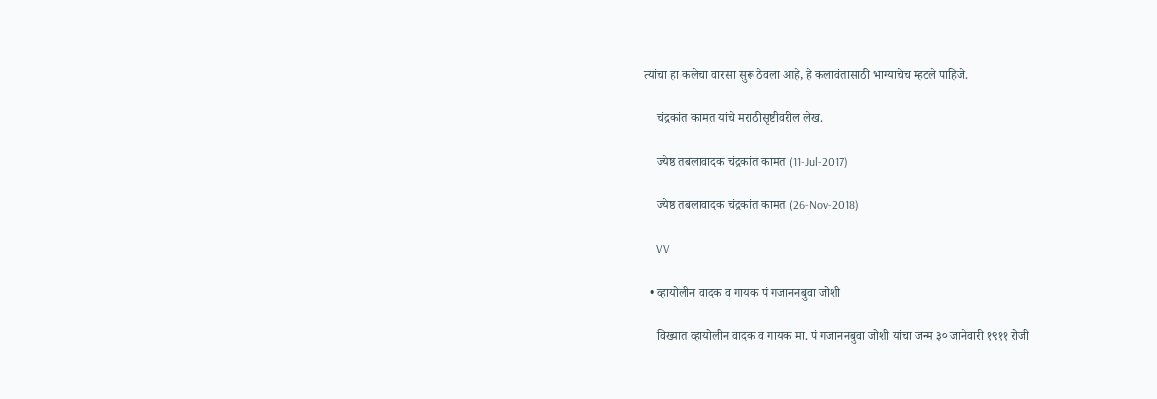त्यांचा हा कलेचा वारसा सुरू ठेवला आहे, हे कलावंतासाठी भाग्याचेच म्हटले पाहिजे.

    चंद्रकांत कामत यांचे मराठीसृष्टीवरील लेख.

    ज्येष्ठ तबलावादक चंद्रकांत कामत (11-Jul-2017)

    ज्येष्ठ तबलावादक चंद्रकांत कामत (26-Nov-2018)

    VV

  • व्हायोलीन वादक व गायक पं गजाननबुवा जोशी

    विख्यात व्हायोलीन वादक व गायक मा. पं गजाननबुवा जोशी यांचा जन्म ३० जानेवारी १९११ रोजी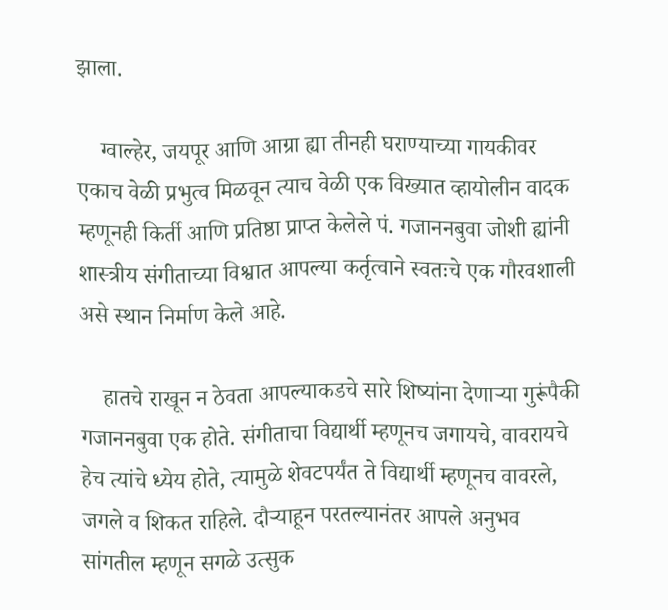झाला.

    ग्वाल्हेर, जयपूर आणि आग्रा ह्या तीनही घराण्याच्या गायकीवर एकाच वेळी प्रभुत्व मिळवून त्याच वेळी एक विख्यात व्हायोलीन वादक म्हणूनही किर्ती आणि प्रतिष्ठा प्राप्त केलेले पं. गजाननबुवा जोशी ह्यांनी शास्त्रीय संगीताच्या विश्वात आपल्या कर्तृत्वाने स्वतःचे एक गौरवशाली असे स्थान निर्माण केले आहे.

    हातचे राखून न ठेवता आपल्याकडचे सारे शिष्यांना देणाऱ्या गुरूंपैकी गजाननबुवा एक होते. संगीताचा विद्यार्थी म्हणूनच जगायचे, वावरायचे हेच त्यांचे ध्येय होते, त्यामुळे शेवटपर्यंत ते विद्यार्थी म्हणूनच वावरले, जगले व शिकत राहिले. दौऱ्याहून परतल्यानंतर आपले अनुभव सांगतील म्हणून सगळे उत्सुक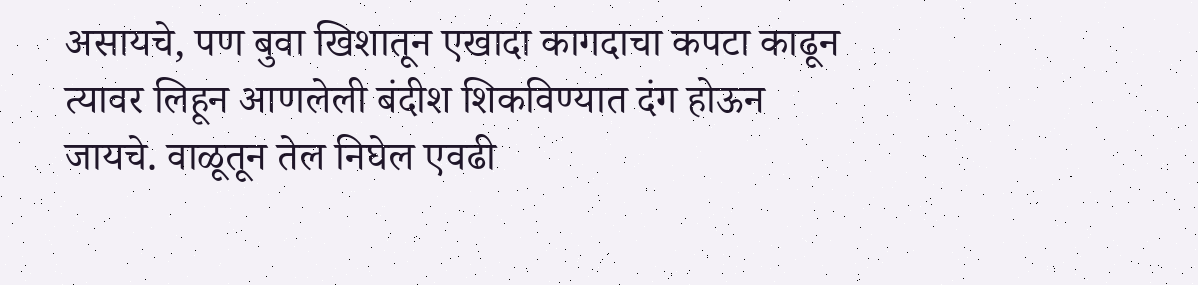असायचे, पण बुवा खिशातून एखादा कागदाचा कपटा काढून त्यावर लिहून आणलेली बंदीश शिकविण्यात दंग होऊन जायचे. वाळूतून तेल निघेल एवढी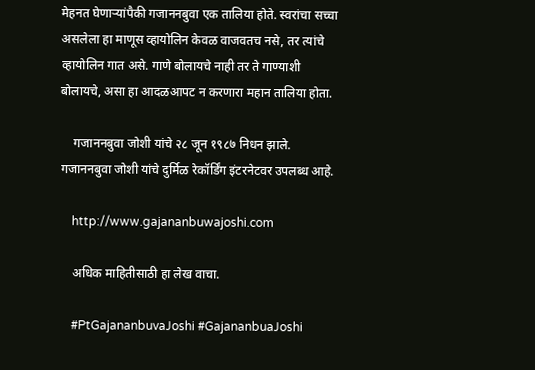मेहनत घेणाऱ्यांपैकी गजाननबुवा एक तालिया होते. स्वरांचा सच्चा असलेला हा माणूस व्हायोलिन केवळ वाजवतच नसे, तर त्यांचे व्हायोलिन गात असे. गाणे बोलायचे नाही तर ते गाण्याशी बोलायचे, असा हा आदळआपट न करणारा महान तालिया होता.

    गजाननबुवा जोशी यांचे २८ जून १९८७ निधन झाले. गजाननबुवा जोशी यांचे दुर्मिळ रेकॉर्डिंग इंटरनेटवर उपलब्ध आहे.

    http://www.gajananbuwajoshi.com

    अधिक माहितीसाठी हा लेख वाचा.

    #PtGajananbuvaJoshi #GajananbuaJoshi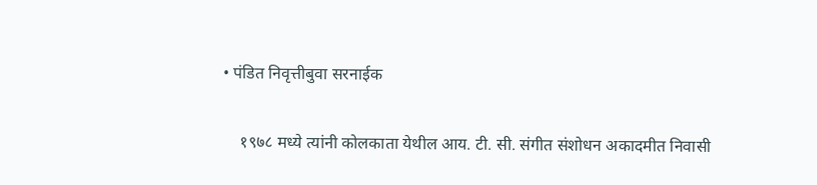• पंडित निवृत्तीबुवा सरनाईक

    १९७८ मध्ये त्यांनी कोलकाता येथील आय. टी. सी. संगीत संशोधन अकादमीत निवासी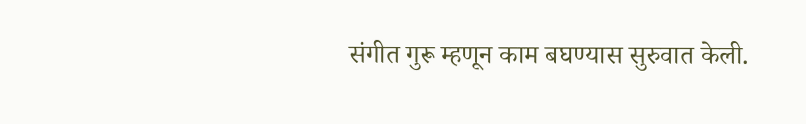संगीत गुरू म्हणून काम बघण्यास सुरुवात केली.